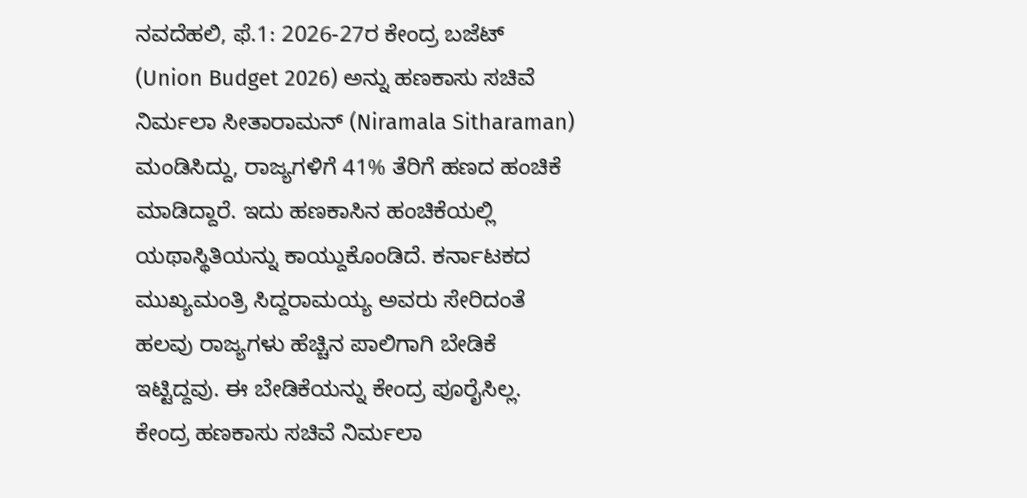ನವದೆಹಲಿ, ಫೆ.1: 2026-27ರ ಕೇಂದ್ರ ಬಜೆಟ್ (Union Budget 2026) ಅನ್ನು ಹಣಕಾಸು ಸಚಿವೆ ನಿರ್ಮಲಾ ಸೀತಾರಾಮನ್ (Niramala Sitharaman) ಮಂಡಿಸಿದ್ದು, ರಾಜ್ಯಗಳಿಗೆ 41% ತೆರಿಗೆ ಹಣದ ಹಂಚಿಕೆ ಮಾಡಿದ್ದಾರೆ. ಇದು ಹಣಕಾಸಿನ ಹಂಚಿಕೆಯಲ್ಲಿ ಯಥಾಸ್ಥಿತಿಯನ್ನು ಕಾಯ್ದುಕೊಂಡಿದೆ. ಕರ್ನಾಟಕದ ಮುಖ್ಯಮಂತ್ರಿ ಸಿದ್ದರಾಮಯ್ಯ ಅವರು ಸೇರಿದಂತೆ ಹಲವು ರಾಜ್ಯಗಳು ಹೆಚ್ಚಿನ ಪಾಲಿಗಾಗಿ ಬೇಡಿಕೆ ಇಟ್ಟಿದ್ದವು. ಈ ಬೇಡಿಕೆಯನ್ನು ಕೇಂದ್ರ ಪೂರೈಸಿಲ್ಲ.
ಕೇಂದ್ರ ಹಣಕಾಸು ಸಚಿವೆ ನಿರ್ಮಲಾ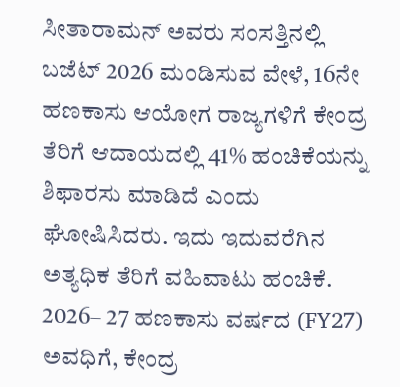ಸೀತಾರಾಮನ್ ಅವರು ಸಂಸತ್ತಿನಲ್ಲಿ ಬಜೆಟ್ 2026 ಮಂಡಿಸುವ ವೇಳೆ, 16ನೇ ಹಣಕಾಸು ಆಯೋಗ ರಾಜ್ಯಗಳಿಗೆ ಕೇಂದ್ರ ತೆರಿಗೆ ಆದಾಯದಲ್ಲಿ 41% ಹಂಚಿಕೆಯನ್ನು ಶಿಫಾರಸು ಮಾಡಿದೆ ಎಂದು ಘೋಷಿಸಿದರು. ಇದು ಇದುವರೆಗಿನ ಅತ್ಯಧಿಕ ತೆರಿಗೆ ವಹಿವಾಟು ಹಂಚಿಕೆ. 2026– 27 ಹಣಕಾಸು ವರ್ಷದ (FY27) ಅವಧಿಗೆ, ಕೇಂದ್ರ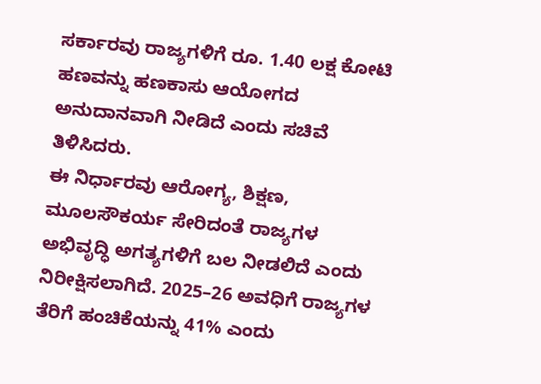ಸರ್ಕಾರವು ರಾಜ್ಯಗಳಿಗೆ ರೂ. 1.40 ಲಕ್ಷ ಕೋಟಿ ಹಣವನ್ನು ಹಣಕಾಸು ಆಯೋಗದ ಅನುದಾನವಾಗಿ ನೀಡಿದೆ ಎಂದು ಸಚಿವೆ ತಿಳಿಸಿದರು.
ಈ ನಿರ್ಧಾರವು ಆರೋಗ್ಯ, ಶಿಕ್ಷಣ, ಮೂಲಸೌಕರ್ಯ ಸೇರಿದಂತೆ ರಾಜ್ಯಗಳ ಅಭಿವೃದ್ಧಿ ಅಗತ್ಯಗಳಿಗೆ ಬಲ ನೀಡಲಿದೆ ಎಂದು ನಿರೀಕ್ಷಿಸಲಾಗಿದೆ. 2025–26 ಅವಧಿಗೆ ರಾಜ್ಯಗಳ ತೆರಿಗೆ ಹಂಚಿಕೆಯನ್ನು 41% ಎಂದು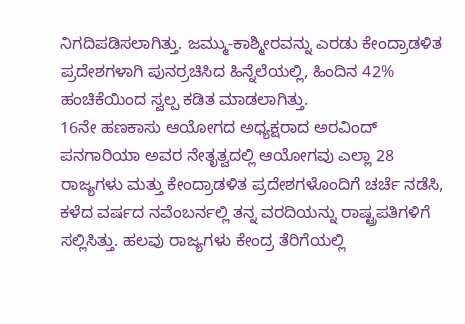ನಿಗದಿಪಡಿಸಲಾಗಿತ್ತು. ಜಮ್ಮು-ಕಾಶ್ಮೀರವನ್ನು ಎರಡು ಕೇಂದ್ರಾಡಳಿತ ಪ್ರದೇಶಗಳಾಗಿ ಪುನರ್ರಚಿಸಿದ ಹಿನ್ನೆಲೆಯಲ್ಲಿ, ಹಿಂದಿನ 42% ಹಂಚಿಕೆಯಿಂದ ಸ್ವಲ್ಪ ಕಡಿತ ಮಾಡಲಾಗಿತ್ತು.
16ನೇ ಹಣಕಾಸು ಆಯೋಗದ ಅಧ್ಯಕ್ಷರಾದ ಅರವಿಂದ್ ಪನಗಾರಿಯಾ ಅವರ ನೇತೃತ್ವದಲ್ಲಿ ಆಯೋಗವು ಎಲ್ಲಾ 28 ರಾಜ್ಯಗಳು ಮತ್ತು ಕೇಂದ್ರಾಡಳಿತ ಪ್ರದೇಶಗಳೊಂದಿಗೆ ಚರ್ಚೆ ನಡೆಸಿ, ಕಳೆದ ವರ್ಷದ ನವೆಂಬರ್ನಲ್ಲಿ ತನ್ನ ವರದಿಯನ್ನು ರಾಷ್ಟ್ರಪತಿಗಳಿಗೆ ಸಲ್ಲಿಸಿತ್ತು. ಹಲವು ರಾಜ್ಯಗಳು ಕೇಂದ್ರ ತೆರಿಗೆಯಲ್ಲಿ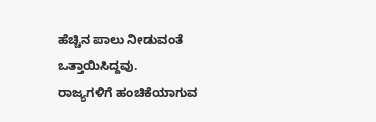ಹೆಚ್ಚಿನ ಪಾಲು ನೀಡುವಂತೆ ಒತ್ತಾಯಿಸಿದ್ದವು.
ರಾಜ್ಯಗಳಿಗೆ ಹಂಚಿಕೆಯಾಗುವ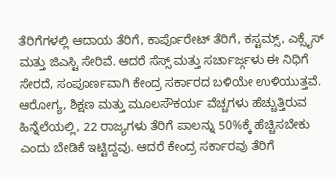ತೆರಿಗೆಗಳಲ್ಲಿ ಆದಾಯ ತೆರಿಗೆ, ಕಾರ್ಪೊರೇಟ್ ತೆರಿಗೆ, ಕಸ್ಟಮ್ಸ್, ಎಕ್ಸೈಸ್ ಮತ್ತು ಜಿಎಸ್ಟಿ ಸೇರಿವೆ. ಆದರೆ ಸೆಸ್ಸ್ ಮತ್ತು ಸರ್ಚಾರ್ಜ್ಗಳು ಈ ನಿಧಿಗೆ ಸೇರದೆ, ಸಂಪೂರ್ಣವಾಗಿ ಕೇಂದ್ರ ಸರ್ಕಾರದ ಬಳಿಯೇ ಉಳಿಯುತ್ತವೆ. ಆರೋಗ್ಯ, ಶಿಕ್ಷಣ ಮತ್ತು ಮೂಲಸೌಕರ್ಯ ವೆಚ್ಚಗಳು ಹೆಚ್ಚುತ್ತಿರುವ ಹಿನ್ನೆಲೆಯಲ್ಲಿ, 22 ರಾಜ್ಯಗಳು ತೆರಿಗೆ ಪಾಲನ್ನು 50%ಕ್ಕೆ ಹೆಚ್ಚಿಸಬೇಕು ಎಂದು ಬೇಡಿಕೆ ಇಟ್ಟಿದ್ದವು. ಆದರೆ ಕೇಂದ್ರ ಸರ್ಕಾರವು ತೆರಿಗೆ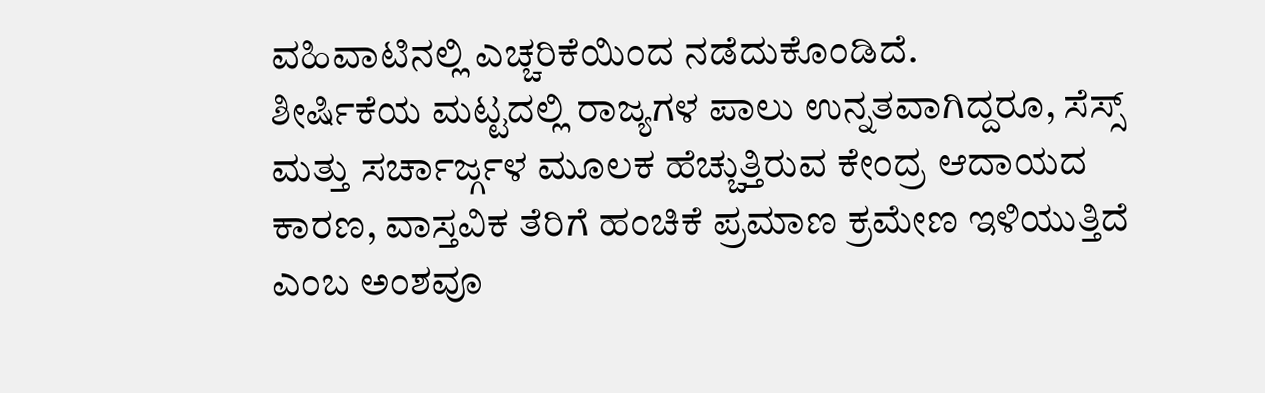ವಹಿವಾಟಿನಲ್ಲಿ ಎಚ್ಚರಿಕೆಯಿಂದ ನಡೆದುಕೊಂಡಿದೆ.
ಶೀರ್ಷಿಕೆಯ ಮಟ್ಟದಲ್ಲಿ ರಾಜ್ಯಗಳ ಪಾಲು ಉನ್ನತವಾಗಿದ್ದರೂ, ಸೆಸ್ಸ್ ಮತ್ತು ಸರ್ಚಾರ್ಜ್ಗಳ ಮೂಲಕ ಹೆಚ್ಚುತ್ತಿರುವ ಕೇಂದ್ರ ಆದಾಯದ ಕಾರಣ, ವಾಸ್ತವಿಕ ತೆರಿಗೆ ಹಂಚಿಕೆ ಪ್ರಮಾಣ ಕ್ರಮೇಣ ಇಳಿಯುತ್ತಿದೆ ಎಂಬ ಅಂಶವೂ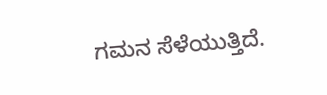ಗಮನ ಸೆಳೆಯುತ್ತಿದೆ.